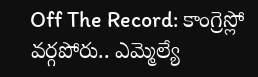Off The Record: కాంగ్రెస్లో వర్గపోరు.. ఎమ్మెల్యే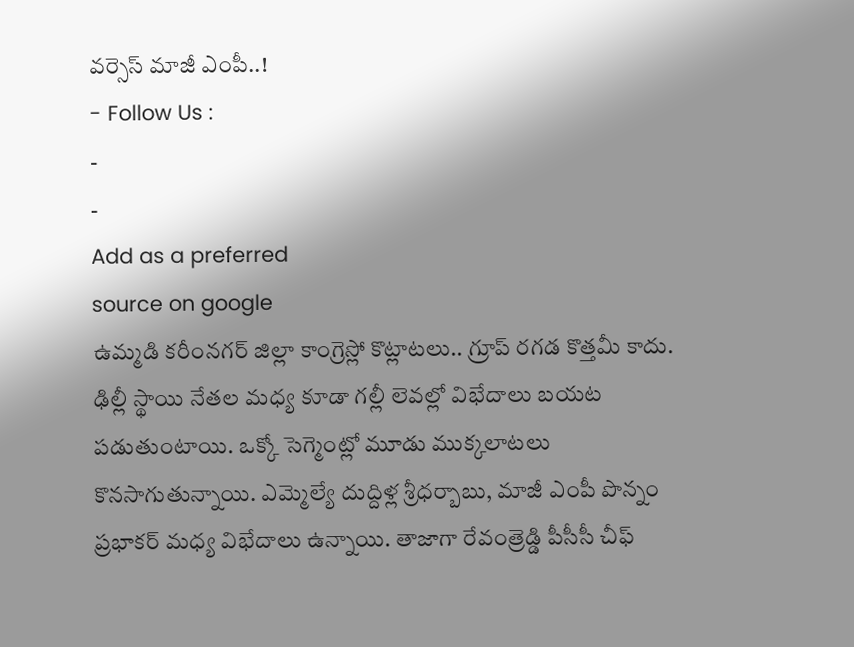వర్సెస్ మాజీ ఎంపీ..!
- Follow Us :
-
-
Add as a preferred
source on google
ఉమ్మడి కరీంనగర్ జిల్లా కాంగ్రెస్లో కొట్లాటలు.. గ్రూప్ రగడ కొత్తమీ కాదు. ఢిల్లీ స్థాయి నేతల మధ్య కూడా గల్లీ లెవల్లో విభేదాలు బయట పడుతుంటాయి. ఒక్కో సెగ్మెంట్లో మూడు ముక్కలాటలు కొనసాగుతున్నాయి. ఎమ్మెల్యే దుద్దిళ్ల శ్రీధర్బాబు, మాజీ ఎంపీ పొన్నం ప్రభాకర్ మధ్య విభేదాలు ఉన్నాయి. తాజాగా రేవంత్రెడ్డి పీసీసీ చీఫ్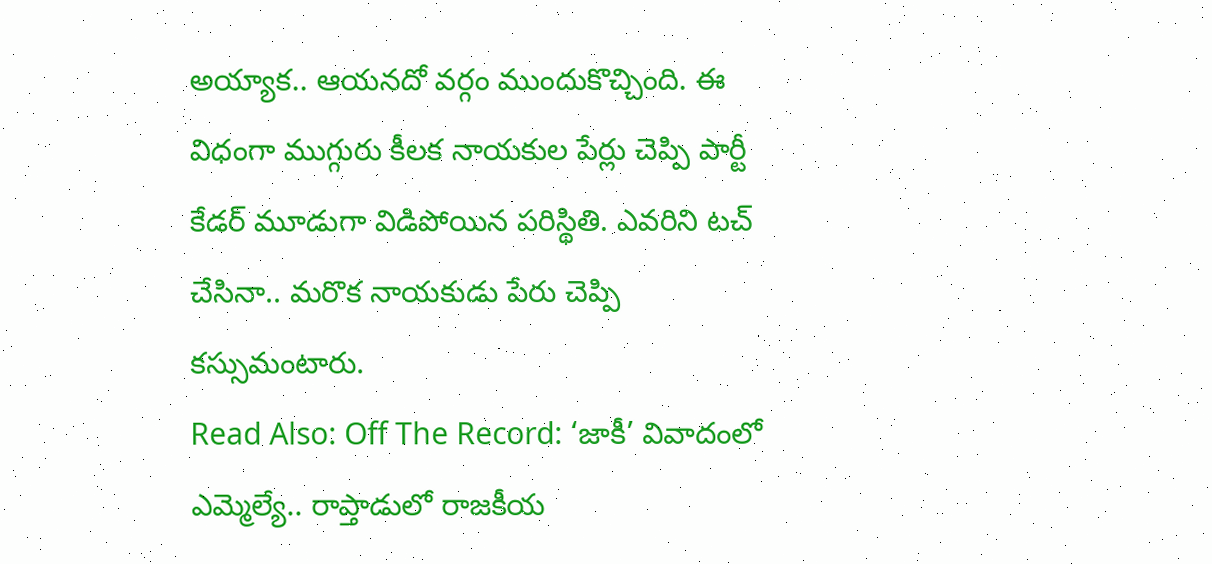అయ్యాక.. ఆయనదో వర్గం ముందుకొచ్చింది. ఈ విధంగా ముగ్గురు కీలక నాయకుల పేర్లు చెప్పి పార్టీ కేడర్ మూడుగా విడిపోయిన పరిస్థితి. ఎవరిని టచ్ చేసినా.. మరొక నాయకుడు పేరు చెప్పి కస్సుమంటారు.
Read Also: Off The Record: ‘జాకీ’ వివాదంలో ఎమ్మెల్యే.. రాప్తాడులో రాజకీయ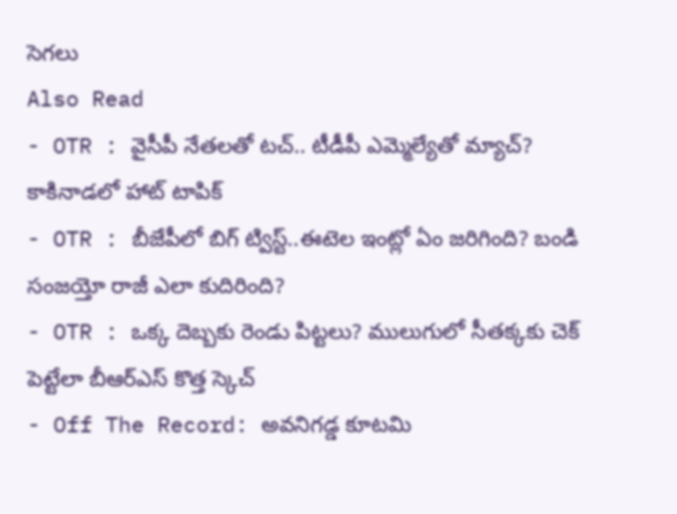సెగలు
Also Read
- OTR : వైసీపీ నేతలతో టచ్.. టీడీపీ ఎమ్మెల్యేతో మ్యాచ్? కాకినాడలో హాట్ టాపిక్
- OTR : బీజేపీలో బిగ్ ట్విస్ట్..ఈటెల ఇంట్లో ఏం జరిగింది? బండి సంజయ్తో రాజీ ఎలా కుదిరింది?
- OTR : ఒక్క దెబ్బకు రెండు పిట్టలు? ములుగులో సీతక్కకు చెక్ పెట్టేలా బీఆర్ఎస్ కొత్త స్కెచ్
- Off The Record: అవనిగడ్డ కూటమి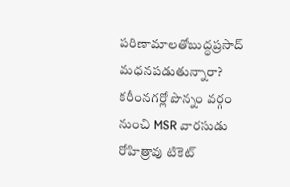పరిణామాలతోబుద్ధప్రసాద్ మధనపడుతున్నారా?
కరీంనగర్లో పొన్నం వర్గం నుంచి MSR వారసుడు రోహిత్రావు టికెట్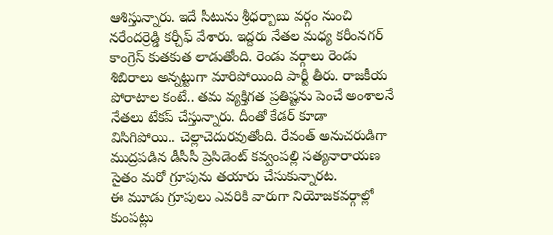ఆశిస్తున్నారు. ఇదే సీటును శ్రీధర్బాబు వర్గం నుంచి నరేందర్రెడ్డి కర్చీఫ్ వేశారు. ఇద్దరు నేతల మధ్య కరీంనగర్ కాంగ్రెస్ కుతకుత లాడుతోంది. రెండు వర్గాలు రెండు శిబిరాలు అన్నట్టుగా మారిపోయింది పార్టీ తీరు. రాజకీయ పోరాటాల కంటే.. తమ వ్యక్తిగత ప్రతిష్టను పెంచే అంశాలనే నేతలు టేకప్ చేస్తున్నారు. దీంతో కేడర్ కూడా విసిగిపోయి.. చెల్లాచెదురవుతోంది. రేవంత్ అనుచరుడిగా ముద్రపడిన డీసీసీ ప్రెసిడెంట్ కవ్వంపల్లి సత్యనారాయణ సైతం మరో గ్రూపును తయారు చేసుకున్నారట.
ఈ మూడు గ్రూపులు ఎవరికి వారుగా నియోజకవర్గాల్లో కుంపట్లు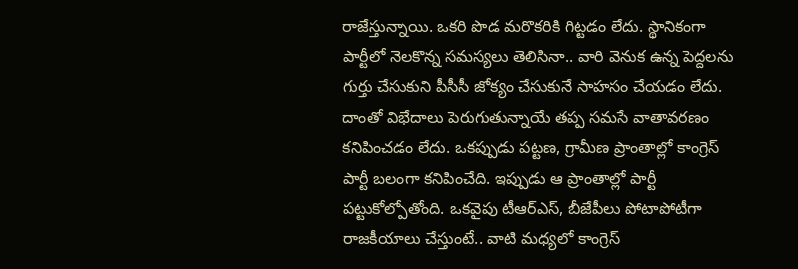రాజేస్తున్నాయి. ఒకరి పొడ మరొకరికి గిట్టడం లేదు. స్థానికంగా పార్టీలో నెలకొన్న సమస్యలు తెలిసినా.. వారి వెనుక ఉన్న పెద్దలను గుర్తు చేసుకుని పీసీసీ జోక్యం చేసుకునే సాహసం చేయడం లేదు. దాంతో విభేదాలు పెరుగుతున్నాయే తప్ప సమసే వాతావరణం కనిపించడం లేదు. ఒకప్పుడు పట్టణ, గ్రామీణ ప్రాంతాల్లో కాంగ్రెస్ పార్టీ బలంగా కనిపించేది. ఇప్పుడు ఆ ప్రాంతాల్లో పార్టీ పట్టుకోల్పోతోంది. ఒకవైపు టీఆర్ఎస్, బీజేపీలు పోటాపోటీగా రాజకీయాలు చేస్తుంటే.. వాటి మధ్యలో కాంగ్రెస్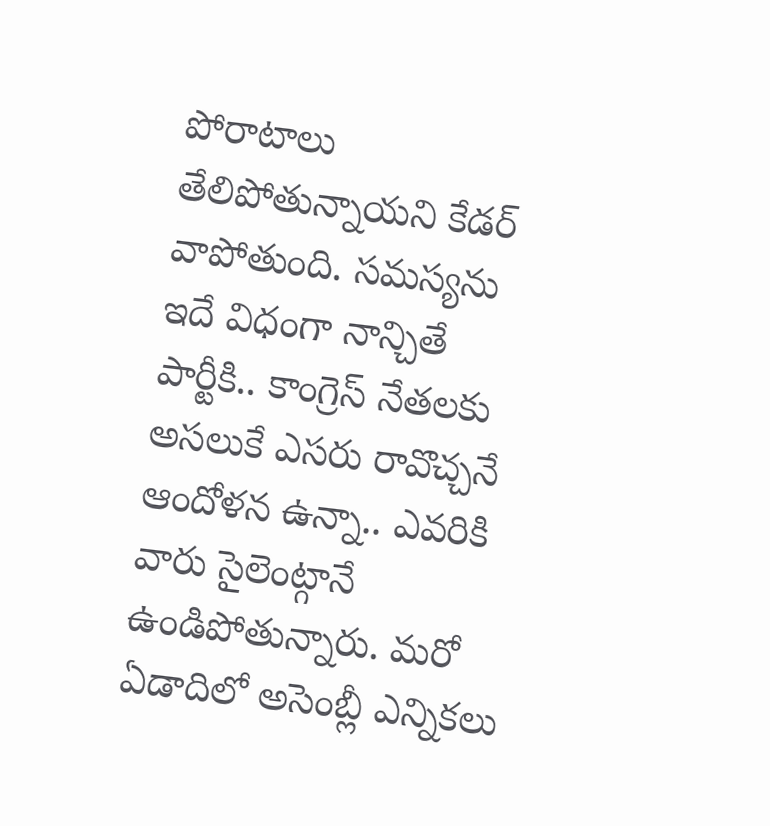పోరాటాలు తేలిపోతున్నాయని కేడర్ వాపోతుంది. సమస్యను ఇదే విధంగా నాన్చితే పార్టీకి.. కాంగ్రెస్ నేతలకు అసలుకే ఎసరు రావొచ్చనే ఆందోళన ఉన్నా.. ఎవరికి వారు సైలెంట్గానే ఉండిపోతున్నారు. మరో ఏడాదిలో అసెంబ్లీ ఎన్నికలు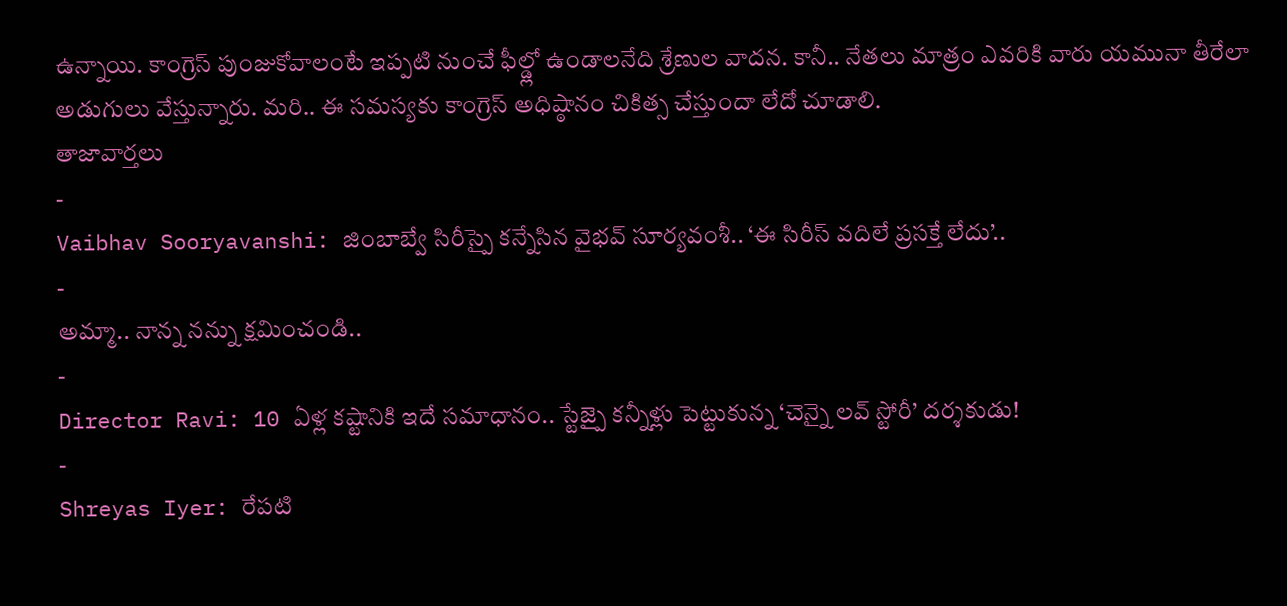ఉన్నాయి. కాంగ్రెస్ పుంజుకోవాలంటే ఇప్పటి నుంచే ఫీల్డ్లో ఉండాలనేది శ్రేణుల వాదన. కానీ.. నేతలు మాత్రం ఎవరికి వారు యమునా తీరేలా అడుగులు వేస్తున్నారు. మరి.. ఈ సమస్యకు కాంగ్రెస్ అధిష్ఠానం చికిత్స చేస్తుందా లేదో చూడాలి.
తాజావార్తలు
-
Vaibhav Sooryavanshi: జింబాబ్వే సిరీస్పై కన్నేసిన వైభవ్ సూర్యవంశీ.. ‘ఈ సిరీస్ వదిలే ప్రసక్తే లేదు’..
-
అమ్మా.. నాన్న నన్ను క్షమించండి..
-
Director Ravi: 10 ఏళ్ల కష్టానికి ఇదే సమాధానం.. స్టేజ్పై కన్నీళ్లు పెట్టుకున్న ‘చెన్నై లవ్ స్టోరీ’ దర్శకుడు!
-
Shreyas Iyer: రేపటి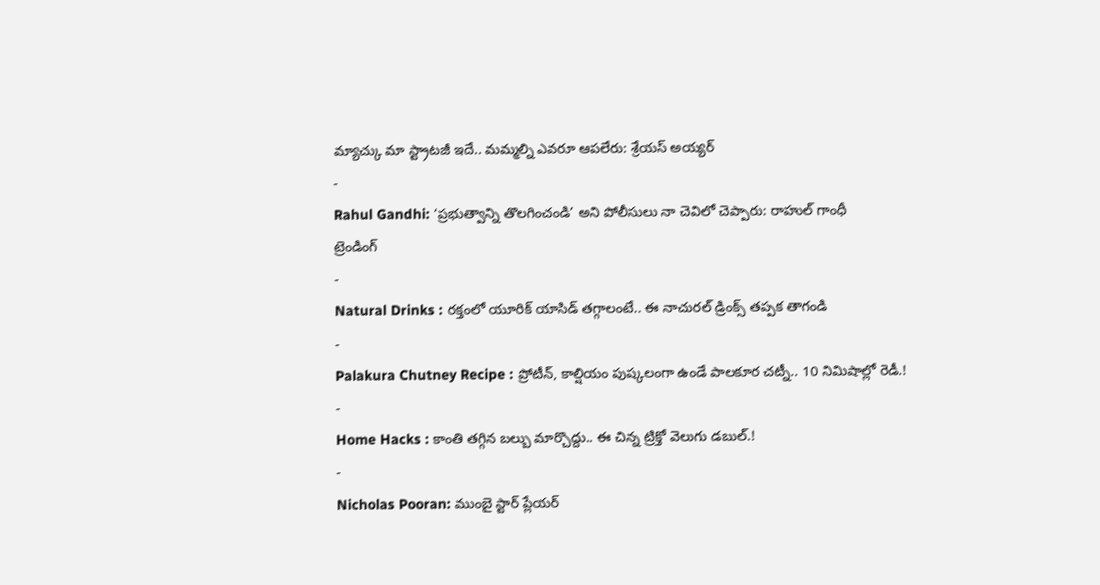మ్యాచ్కు మా స్ట్రాటజీ ఇదే.. మమ్మల్ని ఎవరూ ఆపలేరు: శ్రేయస్ అయ్యర్
-
Rahul Gandhi: ‘ప్రభుత్వాన్ని తొలగించండి’ అని పోలీసులు నా చెవిలో చెప్పారు: రాహుల్ గాంధీ
ట్రెండింగ్
-
Natural Drinks : రక్తంలో యూరిక్ యాసిడ్ తగ్గాలంటే.. ఈ నాచురల్ డ్రింక్స్ తప్పక తాగండి
-
Palakura Chutney Recipe : ప్రోటీన్, కాల్షియం పుష్కలంగా ఉండే పాలకూర చట్నీ.. 10 నిమిషాల్లో రెడీ.!
-
Home Hacks : కాంతి తగ్గిన బల్బు మార్చొద్దు.. ఈ చిన్న ట్రిక్తో వెలుగు డబుల్.!
-
Nicholas Pooran: ముంబై స్టార్ ప్లేయర్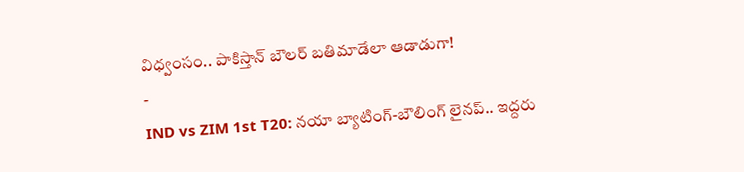విధ్వంసం.. పాకిస్తాన్ బౌలర్ బతిమాడేలా ఆడాడుగా!
-
IND vs ZIM 1st T20: నయా బ్యాటింగ్-బౌలింగ్ లైనప్.. ఇద్దరు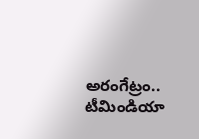అరంగేట్రం.. టీమిండియా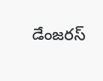డేంజరస్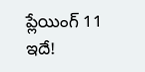ప్లేయింగ్ 11 ఇదే!